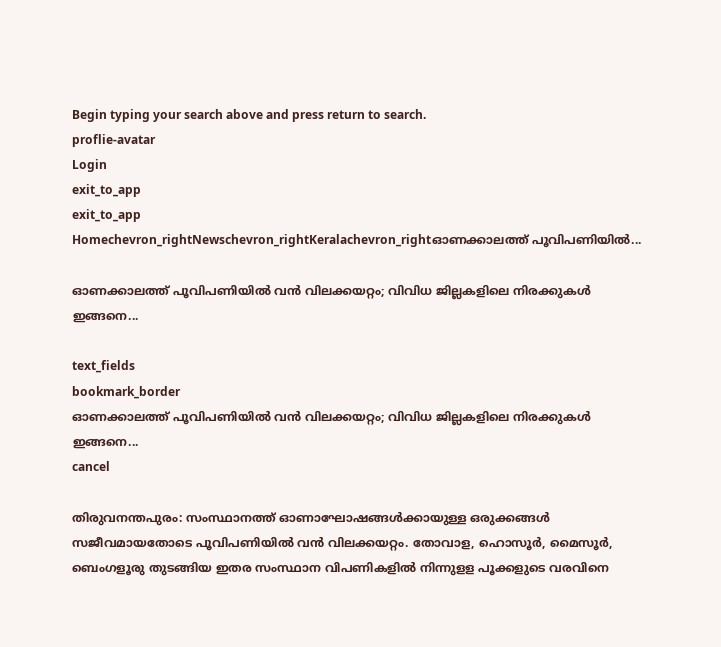Begin typing your search above and press return to search.
proflie-avatar
Login
exit_to_app
exit_to_app
Homechevron_rightNewschevron_rightKeralachevron_rightഓണക്കാലത്ത് പൂവിപണിയിൽ...

ഓണക്കാലത്ത് പൂവിപണിയിൽ വൻ വിലക്കയറ്റം; വിവിധ ജില്ലകളിലെ നിരക്കുകൾ ഇങ്ങനെ...

text_fields
bookmark_border
ഓണക്കാലത്ത് പൂവിപണിയിൽ വൻ വിലക്കയറ്റം; വിവിധ ജില്ലകളിലെ നിരക്കുകൾ ഇങ്ങനെ...
cancel

തിരുവനന്തപുരം: സംസ്ഥാനത്ത് ഓണാഘോഷങ്ങൾക്കായുള്ള ഒരുക്കങ്ങൾ സജീവമായതോടെ പൂവിപണിയിൽ വൻ വിലക്കയറ്റം. തോവാള, ഹൊസൂർ, മൈസൂർ, ബെംഗളൂരു തുടങ്ങിയ ഇതര സംസ്ഥാന വിപണികളിൽ നിന്നുളള പൂക്കളുടെ വരവിനെ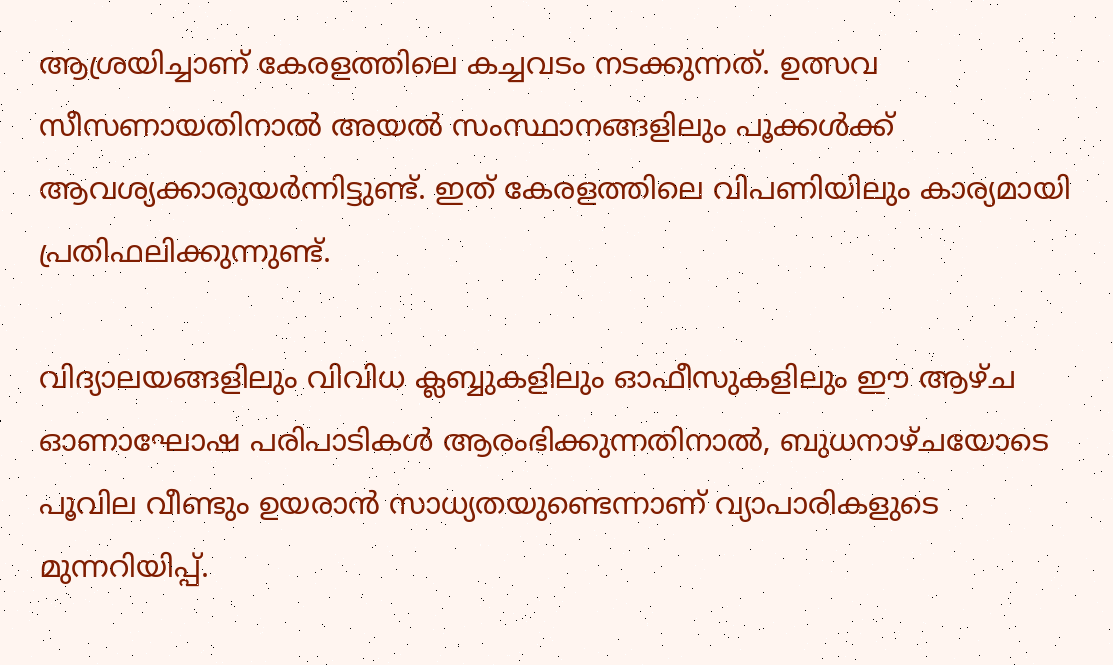ആശ്രയിച്ചാണ് കേരളത്തിലെ കച്ചവടം നടക്കുന്നത്. ഉത്സവ സീസണായതിനാൽ അയൽ സംസ്ഥാനങ്ങളിലും പൂക്കൾക്ക് ആവശ്യക്കാരുയർന്നിട്ടുണ്ട്. ഇത് കേരളത്തിലെ വിപണിയിലും കാര്യമായി പ്രതിഫലിക്കുന്നുണ്ട്.

വിദ്യാലയങ്ങളിലും വിവിധ ക്ലബ്ബുകളിലും ഓഫീസുകളിലും ഈ ആഴ്ച ഓണാഘോഷ പരിപാടികൾ ആരംഭിക്കുന്നതിനാൽ, ബുധനാഴ്ചയോടെ പൂവില വീണ്ടും ഉയരാൻ സാധ്യതയുണ്ടെന്നാണ് വ്യാപാരികളുടെ മുന്നറിയിപ്പ്.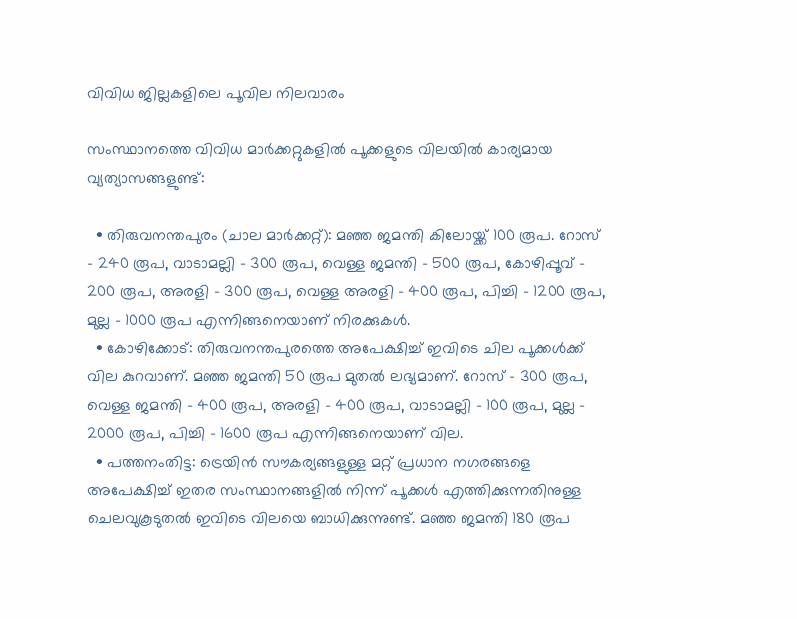വിവിധ ജില്ലകളിലെ പൂവില നിലവാരം

സംസ്ഥാനത്തെ വിവിധ മാർക്കറ്റുകളിൽ പൂക്കളുടെ വിലയിൽ കാര്യമായ വ്യത്യാസങ്ങളുണ്ട്:

  • തിരുവനന്തപുരം (ചാല മാർക്കറ്റ്): മഞ്ഞ ജമന്തി കിലോയ്ക്ക് 100 രൂപ. റോസ് - 240 രൂപ, വാടാമല്ലി - 300 രൂപ, വെള്ള ജമന്തി - 500 രൂപ, കോഴിപ്പൂവ് - 200 രൂപ, അരളി - 300 രൂപ, വെള്ള അരളി - 400 രൂപ, പിച്ചി - 1200 രൂപ, മുല്ല - 1000 രൂപ എന്നിങ്ങനെയാണ് നിരക്കുകൾ.
  • കോഴിക്കോട്: തിരുവനന്തപുരത്തെ അപേക്ഷിച്ച് ഇവിടെ ചില പൂക്കൾക്ക് വില കുറവാണ്. മഞ്ഞ ജമന്തി 50 രൂപ മുതൽ ലഭ്യമാണ്. റോസ് - 300 രൂപ, വെള്ള ജമന്തി - 400 രൂപ, അരളി - 400 രൂപ, വാടാമല്ലി - 100 രൂപ, മുല്ല - 2000 രൂപ, പിച്ചി - 1600 രൂപ എന്നിങ്ങനെയാണ് വില.
  • പത്തനംതിട്ട: ട്രെയിൻ സൗകര്യങ്ങളുള്ള മറ്റ് പ്രധാന നഗരങ്ങളെ അപേക്ഷിച്ച് ഇതര സംസ്ഥാനങ്ങളിൽ നിന്ന് പൂക്കൾ എത്തിക്കുന്നതിനുള്ള ചെലവുകൂടുതൽ ഇവിടെ വിലയെ ബാധിക്കുന്നുണ്ട്. മഞ്ഞ ജമന്തി 180 രൂപ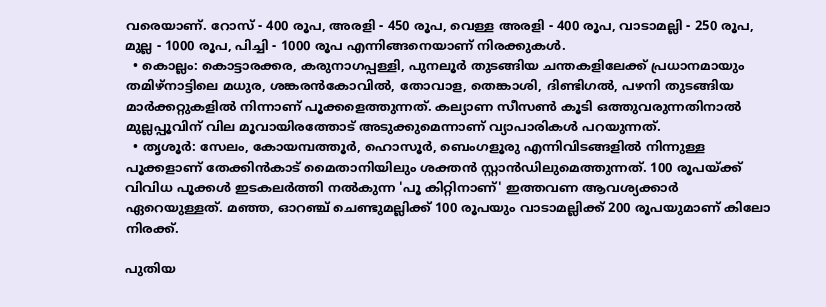വരെയാണ്. റോസ് - 400 രൂപ, അരളി - 450 രൂപ, വെള്ള അരളി - 400 രൂപ, വാടാമല്ലി - 250 രൂപ, മുല്ല - 1000 രൂപ, പിച്ചി - 1000 രൂപ എന്നിങ്ങനെയാണ് നിരക്കുകൾ.
  • കൊല്ലം: കൊട്ടാരക്കര, കരുനാഗപ്പള്ളി, പുനലൂർ തുടങ്ങിയ ചന്തകളിലേക്ക് പ്രധാനമായും തമിഴ്‌നാട്ടിലെ മധുര, ശങ്കരൻകോവിൽ, തോവാള, തെങ്കാശി, ദിണ്ടിഗൽ, പഴനി തുടങ്ങിയ മാർക്കറ്റുകളിൽ നിന്നാണ് പൂക്കളെത്തുന്നത്. കല്യാണ സീസൺ കൂടി ഒത്തുവരുന്നതിനാൽ മുല്ലപ്പൂവിന് വില മൂവായിരത്തോട് അടുക്കുമെന്നാണ് വ്യാപാരികൾ പറയുന്നത്.
  • തൃശൂർ: സേലം, കോയമ്പത്തൂർ, ഹൊസൂർ, ബെംഗളൂരു എന്നിവിടങ്ങളിൽ നിന്നുള്ള പൂക്കളാണ് തേക്കിൻകാട് മൈതാനിയിലും ശക്തൻ സ്റ്റാൻഡിലുമെത്തുന്നത്. 100 രൂപയ്ക്ക് വിവിധ പൂക്കൾ ഇടകലർത്തി നൽകുന്ന 'പൂ കിറ്റിനാണ്' ഇത്തവണ ആവശ്യക്കാർ ഏറെയുള്ളത്. മഞ്ഞ, ഓറഞ്ച് ചെണ്ടുമല്ലിക്ക് 100 രൂപയും വാടാമല്ലിക്ക് 200 രൂപയുമാണ് കിലോ നിരക്ക്.

പുതിയ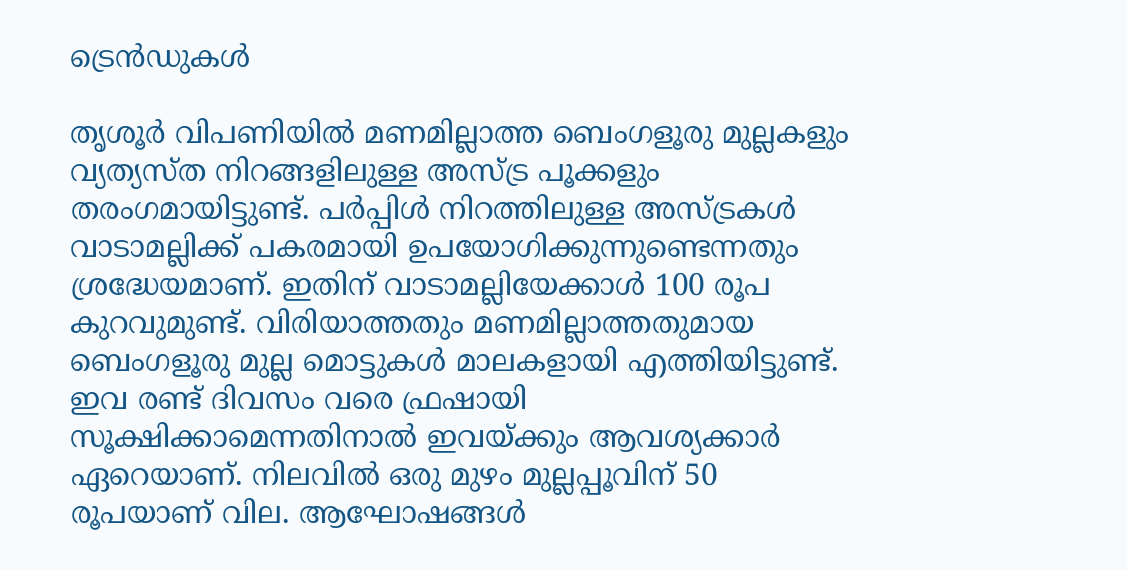ട്രെൻഡുകൾ

തൃശൂർ വിപണിയിൽ മണമില്ലാത്ത ബെംഗളൂരു മുല്ലകളും വ്യത്യസ്ത നിറങ്ങളിലുള്ള അസ്ട്ര പൂക്കളും തരംഗമായിട്ടുണ്ട്. പർപ്പിൾ നിറത്തിലുള്ള അസ്ട്രകൾ വാടാമല്ലിക്ക് പകരമായി ഉപയോഗിക്കുന്നുണ്ടെന്നതും ശ്രദ്ധേയമാണ്. ഇതിന് വാടാമല്ലിയേക്കാൾ 100 രൂപ കുറവുമുണ്ട്. വിരിയാത്തതും മണമില്ലാത്തതുമായ ബെംഗളൂരു മുല്ല മൊട്ടുകൾ മാലകളായി എത്തിയിട്ടുണ്ട്. ഇവ രണ്ട് ദിവസം വരെ ഫ്രഷായി സൂക്ഷിക്കാമെന്നതിനാൽ ഇവയ്ക്കും ആവശ്യക്കാർ ഏറെയാണ്. നിലവിൽ ഒരു മുഴം മുല്ലപ്പൂവിന് 50 രൂപയാണ് വില. ആഘോഷങ്ങൾ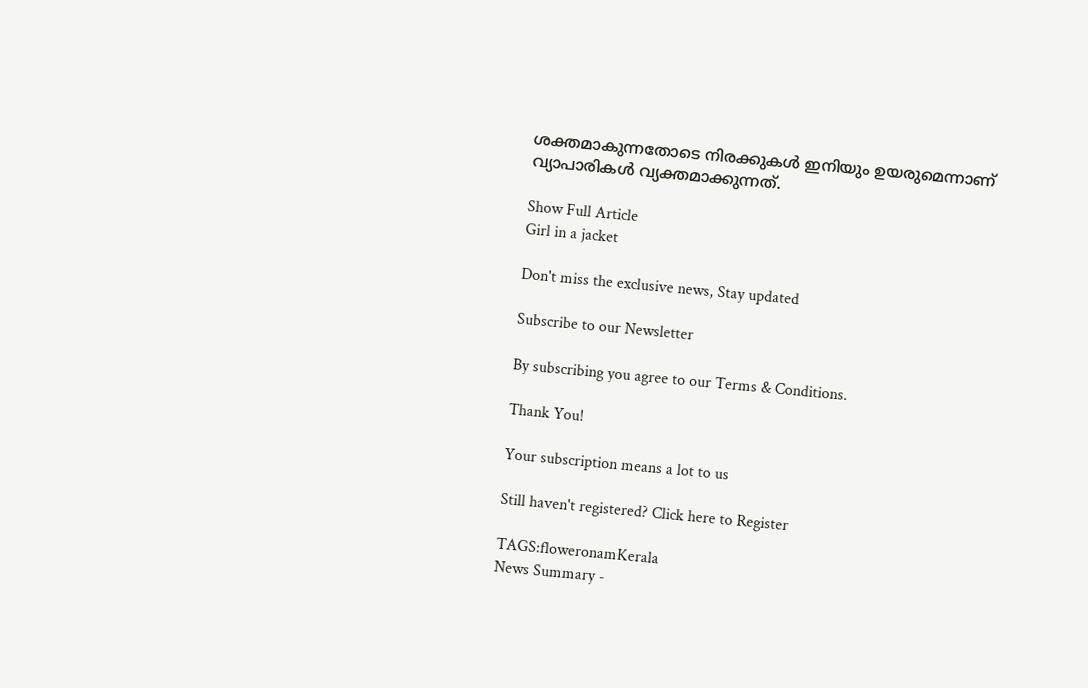ശക്തമാകുന്നതോടെ നിരക്കുകൾ ഇനിയും ഉയരുമെന്നാണ് വ്യാപാരികൾ വ്യക്തമാക്കുന്നത്.

Show Full Article
Girl in a jacket

Don't miss the exclusive news, Stay updated

Subscribe to our Newsletter

By subscribing you agree to our Terms & Conditions.

Thank You!

Your subscription means a lot to us

Still haven't registered? Click here to Register

TAGS:floweronamKerala
News Summary -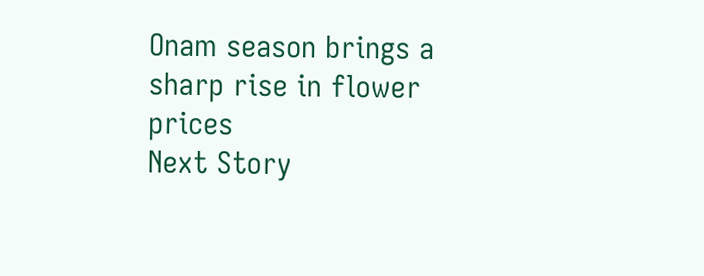Onam season brings a sharp rise in flower prices
Next Story